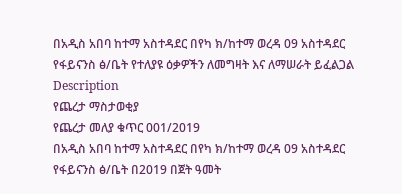በአዲስ አበባ ከተማ አስተዳደር በየካ ክ/ከተማ ወረዳ 09 አስተዳደር የፋይናንስ ፅ/ቤት የተለያዩ ዕቃዎችን ለመግዛት እና ለማሠራት ይፈልጋል
Description
የጨረታ ማስታወቂያ
የጨረታ መለያ ቁጥር 001/2019
በአዲስ አበባ ከተማ አስተዳደር በየካ ክ/ከተማ ወረዳ 09 አስተዳደር የፋይናንስ ፅ/ቤት በ2019 በጀት ዓመት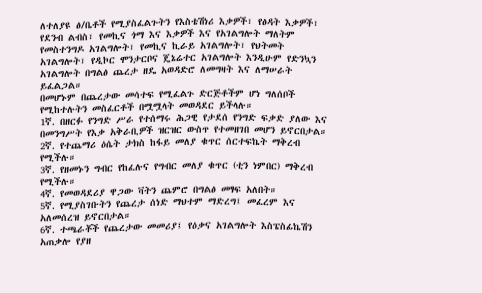ለተለያዩ ፅ/ቤቶች የሚያስፈልጉትን የእስቴሽነሪ እቃዎች፣ የፅዳት እቃዎች፣ የደንብ ልብስ፣ የመኪና ጎማ እና እቃዎች እና የአገልግሎት ማለትም የመስተንግዶ አገልግሎት፣ የመኪና ኪራይ አገልግሎት፣ የህትመት አገልግሎት፣ የዲኮር ሞንታርቦና ጄኔሬተር አገልግሎት እንዲሁም የድንኳን አገልግሎት በግልፅ ጨረታ ዘዴ አወዳድሮ ለመግዛት እና ለማሠራት ይፈልጋል።
በመሆኑም በጨረታው መሳተፍ የሚፈልጉ ድርጅቶችም ሆነ ግለሰቦች የሚከተሉትን መስፈርቶች በሟሟላት መወዳደር ይችላሉ።
1ኛ. በዘርፉ የንግድ ሥራ የተሰማሩ ሕጋዊ የታደሰ የንግድ ፍቃድ ያለው እና በመንግሥት የእቃ አቅራቢዎች ዝርዝር ውስጥ የተመዘገበ መሆን ይኖርበታል።
2ኛ. የተጨማሪ ዕሴት ታክስ ከፋይ መለያ ቁጥር ሰርተፍኬት ማቅረብ የሚችሉ።
3ኛ. የዘመኑን ግብር የከፈሉና የግብር መለያ ቁጥር (ቲን ነምበር) ማቅረብ የሚችሉ።
4ኛ. የመወዳደሪያ ዋጋው ቫትን ጨምሮ በግልፅ መፃፍ አለበት።
5ኛ. የሚያስገቡትን የጨረታ ሰነድ ማህተም ማድረግ፤ መፈረም እና አለመሰረዝ ይኖርበታል።
6ኛ. ተጫራቾች የጨረታው መመሪያ፤ የዕቃና አገልግሎት እስፔስፊኬሽን አጠቃሎ የያዘ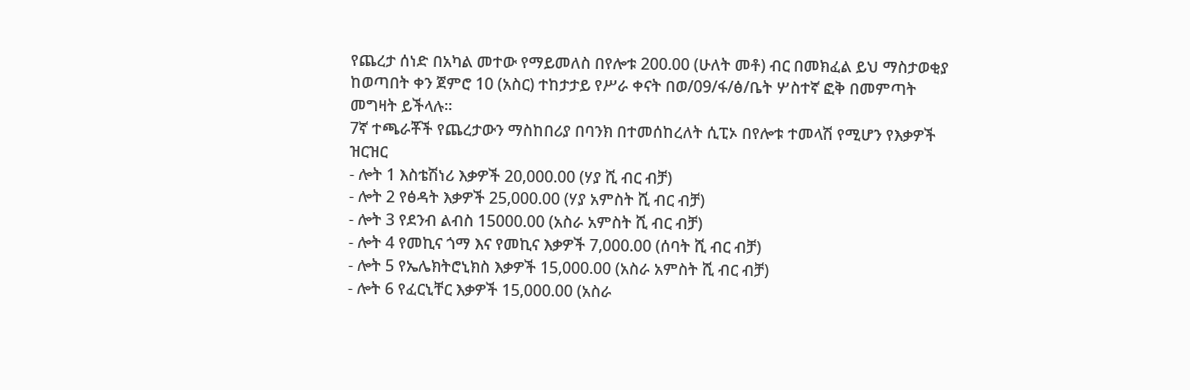የጨረታ ሰነድ በአካል መተው የማይመለስ በየሎቱ 200.00 (ሁለት መቶ) ብር በመክፈል ይህ ማስታወቂያ ከወጣበት ቀን ጀምሮ 10 (አስር) ተከታታይ የሥራ ቀናት በወ/09/ፋ/ፅ/ቤት ሦስተኛ ፎቅ በመምጣት መግዛት ይችላሉ።
7ኛ ተጫራቾች የጨረታውን ማስከበሪያ በባንክ በተመሰከረለት ሲፒኦ በየሎቱ ተመላሽ የሚሆን የእቃዎች ዝርዝር
- ሎት 1 እስቴሽነሪ እቃዎች 20,000.00 (ሃያ ሺ ብር ብቻ)
- ሎት 2 የፅዳት እቃዎች 25,000.00 (ሃያ አምስት ሺ ብር ብቻ)
- ሎት 3 የደንብ ልብስ 15000.00 (አስራ አምስት ሺ ብር ብቻ)
- ሎት 4 የመኪና ጎማ እና የመኪና እቃዎች 7,000.00 (ሰባት ሺ ብር ብቻ)
- ሎት 5 የኤሌክትሮኒክስ እቃዎች 15,000.00 (አስራ አምስት ሺ ብር ብቻ)
- ሎት 6 የፈርኒቸር እቃዎች 15,000.00 (አስራ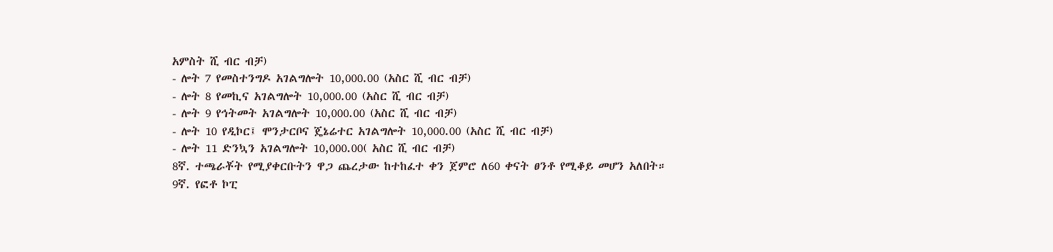አምስት ሺ ብር ብቻ)
- ሎት 7 የመስተንግዶ አገልግሎት 10,000.00 (አስር ሺ ብር ብቻ)
- ሎት 8 የመኪና አገልግሎት 10,000.00 (አስር ሺ ብር ብቻ)
- ሎት 9 የኅትመት አገልግሎት 10,000.00 (አስር ሺ ብር ብቻ)
- ሎት 10 የዲኮር፤ ሞንታርቦና ጄኔሬተር አገልግሎት 10,000.00 (አስር ሺ ብር ብቻ)
- ሎት 11 ድንኳን አገልግሎት 10,000.00( አስር ሺ ብር ብቻ)
8ኛ. ተጫራቾት የሚያቀርቡትን ዋጋ ጨረታው ከተከፈተ ቀን ጀምሮ ለ60 ቀናት ፀንቶ የሚቆይ መሆን አለበት።
9ኛ. የፎቶ ኮፒ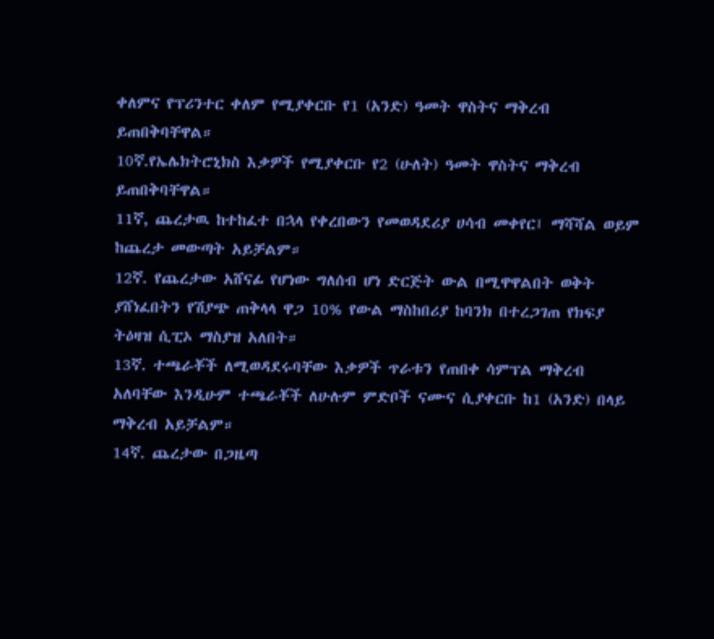ቀለምና የፕሪንተር ቀለም የሚያቀርቡ የ1 (አንድ) ዓመት ዋስትና ማቅረብ ይጠበቅባቸዋል።
10ኛ.የኤሌክትሮኒክስ እቃዎች የሚያቀርቡ የ2 (ሁለት) ዓመት ዋስትና ማቅረብ ይጠበቅባቸዋል።
11ኛ, ጨረታዉ ከተከፈተ በኋላ የቀረበውን የመወዳደሪያ ሀሳብ መቀየር፤ ማሻሻል ወይም ከጨረታ መውጣት አይቻልም።
12ኛ. የጨረታው አሸናፊ የሆነው ግለሰብ ሆነ ድርጅት ውል በሚዋዋልበት ወቅት ያሸነፈበትን የሽያጭ ጠቅላላ ዋጋ 10% የውል ማስከበሪያ ከባንክ በተረጋገጠ የክፍያ ትዕዛዝ ሲፒኦ ማስያዝ አለበት።
13ኛ. ተጫራቾች ለሚወዳደሩባቸው እቃዎች ጥራቱን የጠበቀ ሳምፕል ማቅረብ አለባቸው እንዲሁም ተጫራቾች ለሁሉም ምድቦች ናሙና ሲያቀርቡ ከ1 (አንድ) በላይ ማቅረብ አይቻልም።
14ኛ. ጨረታው በጋዜጣ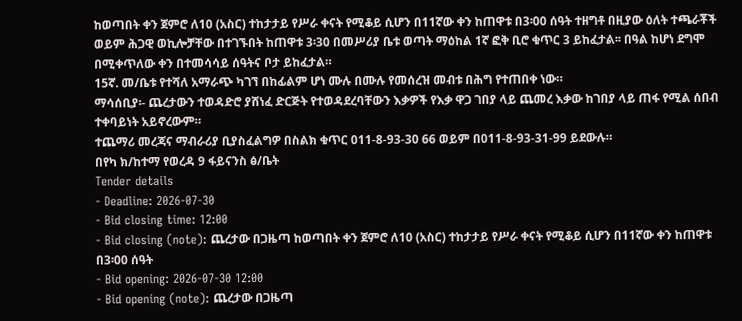ከወጣበት ቀን ጀምሮ ለ10 (አስር) ተከታታይ የሥራ ቀናት የሚቆይ ሲሆን በ11ኛው ቀን ከጠዋቱ በ3፡00 ሰዓት ተዘግቶ በዚያው ዕለት ተጫራቾች ወይም ሕጋዊ ወኪሎቻቸው በተገኙበት ከጠዋቱ 3፡30 በመሥሪያ ቤቱ ወጣት ማዕከል 1ኛ ፎቅ ቢሮ ቁጥር 3 ይከፈታል፡፡ በዓል ከሆነ ደግሞ በሚቀጥለው ቀን በተመሳሳይ ሰዓትና ቦታ ይከፈታል።
15ኛ. መ/ቤቱ የተሻለ አማራጭ ካገኘ በከፊልም ሆነ ሙሉ በሙሉ የመሰረዝ መብቱ በሕግ የተጠበቀ ነው።
ማሳሰቢያ፡- ጨረታውን ተወዳድሮ ያሸነፈ ድርጅት የተወዳደረባቸውን እቃዎች የእቃ ዋጋ ገበያ ላይ ጨመረ እቃው ከገበያ ላይ ጠፋ የሚል ሰበብ ተቀባይነት አይኖረውም።
ተጨማሪ መረጃና ማብራሪያ ቢያስፈልግዎ በስልክ ቁጥር 011-8-93-30 66 ወይም በ011-8-93-31-99 ይደውሉ።
በየካ ክ/ከተማ የወረዳ 9 ፋይናንስ ፅ/ቤት
Tender details
- Deadline: 2026-07-30
- Bid closing time: 12:00
- Bid closing (note): ጨረታው በጋዜጣ ከወጣበት ቀን ጀምሮ ለ10 (አስር) ተከታታይ የሥራ ቀናት የሚቆይ ሲሆን በ11ኛው ቀን ከጠዋቱ በ3፡00 ሰዓት
- Bid opening: 2026-07-30 12:00
- Bid opening (note): ጨረታው በጋዜጣ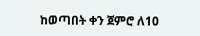ከወጣበት ቀን ጀምሮ ለ10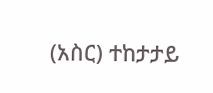(አስር) ተከታታይ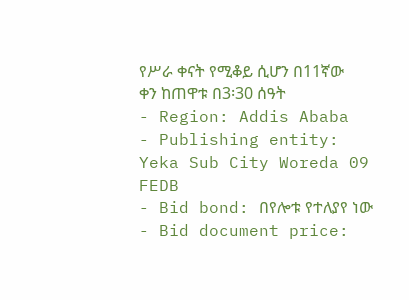የሥራ ቀናት የሚቆይ ሲሆን በ11ኛው ቀን ከጠዋቱ በ3፡30 ሰዓት
- Region: Addis Ababa
- Publishing entity: Yeka Sub City Woreda 09 FEDB
- Bid bond: በየሎቱ የተለያየ ነው
- Bid document price: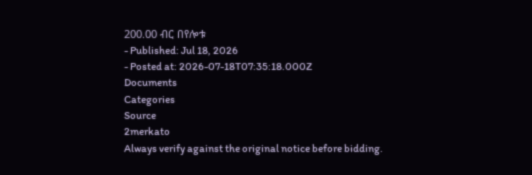200.00 ብር በየሎቱ
- Published: Jul 18, 2026
- Posted at: 2026-07-18T07:35:18.000Z
Documents
Categories
Source
2merkato
Always verify against the original notice before bidding.